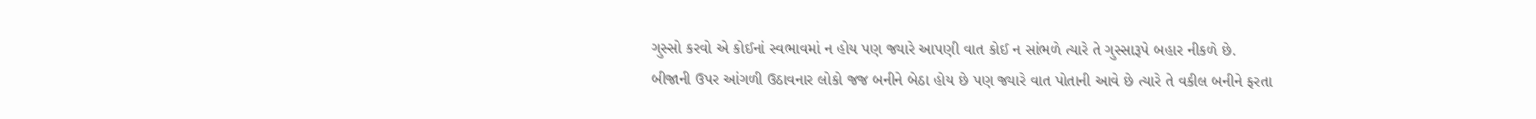ગુસ્સો કરવો એ કોઈનાં સ્વભાવમાં ન હોય પણ જ્યારે આપણી વાત કોઈ ન સાંભળે ત્યારે તે ગુસ્સારૂપે બહાર નીકળે છે.
બીજાની ઉપર આંગળી ઉઠાવનાર લોકો જજ બનીને બેઠા હોય છે પણ જ્યારે વાત પોતાની આવે છે ત્યારે તે વકીલ બનીને ફરતા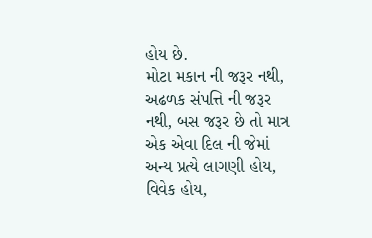હોય છે.
મોટા મકાન ની જરૂર નથી, અઢળક સંપત્તિ ની જરૂર નથી, બસ જરૂર છે તો માત્ર એક એવા દિલ ની જેમાં અન્ય પ્રત્યે લાગણી હોય, વિવેક હોય,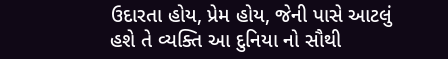ઉદારતા હોય, પ્રેમ હોય, જેની પાસે આટલું હશે તે વ્યક્તિ આ દુનિયા નો સૌથી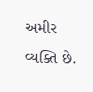અમીર વ્યક્તિ છે.